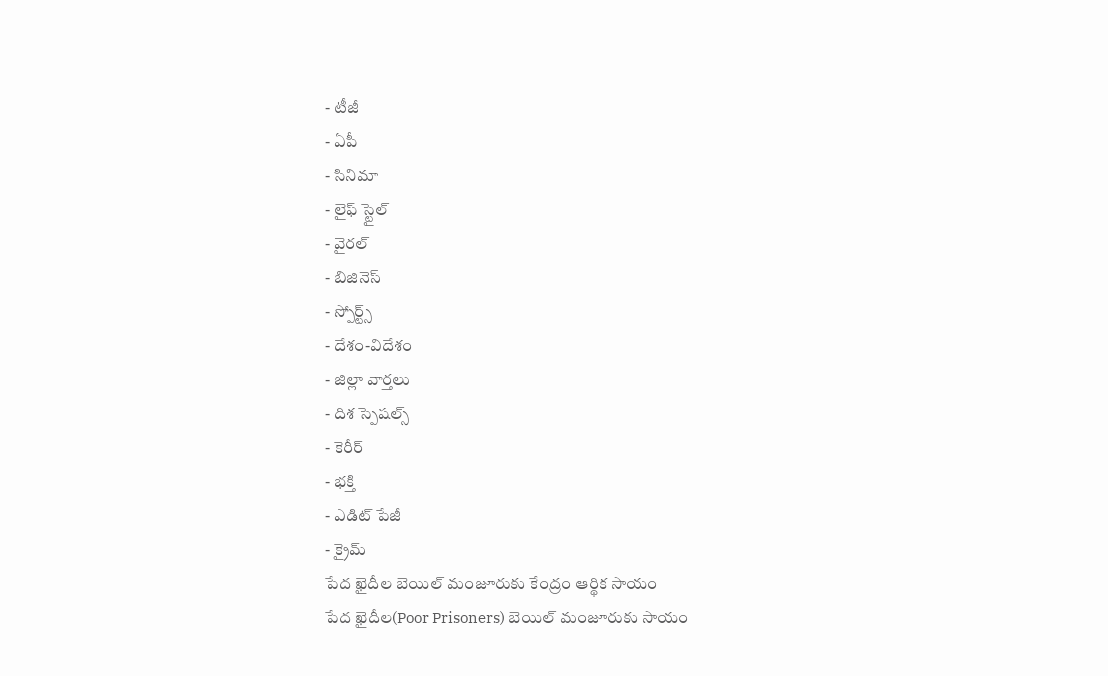- టీజీ
- ఏపీ
- సినిమా
- లైఫ్ స్టైల్
- వైరల్
- బిజినెస్
- స్పోర్ట్స్
- దేశం-విదేశం
- జిల్లా వార్తలు
- దిశ స్పెషల్స్
- కెరీర్
- భక్తి
- ఎడిట్ పేజీ
- క్రైమ్
పేద ఖైదీల బెయిల్ మంజూరుకు కేంద్రం ఆర్థిక సాయం
పేద ఖైదీల(Poor Prisoners) బెయిల్ మంజూరుకు సాయం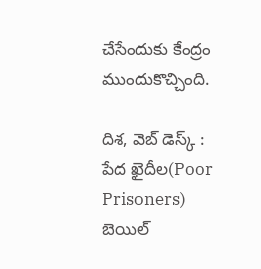చేసేందుకు కేంద్రం ముందుకొచ్చింది.

దిశ, వెబ్ డెస్క్ : పేద ఖైదీల(Poor Prisoners) బెయిల్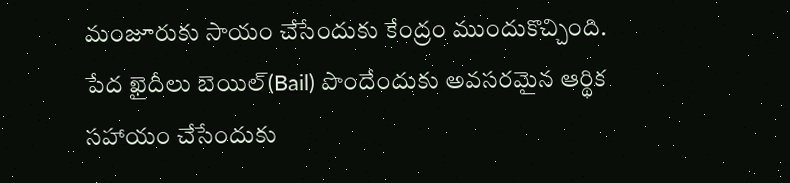మంజూరుకు సాయం చేసేందుకు కేంద్రం ముందుకొచ్చింది. పేద ఖైదీలు బెయిల్(Bail) పొందేందుకు అవసరమైన ఆర్థిక సహాయం చేసేందుకు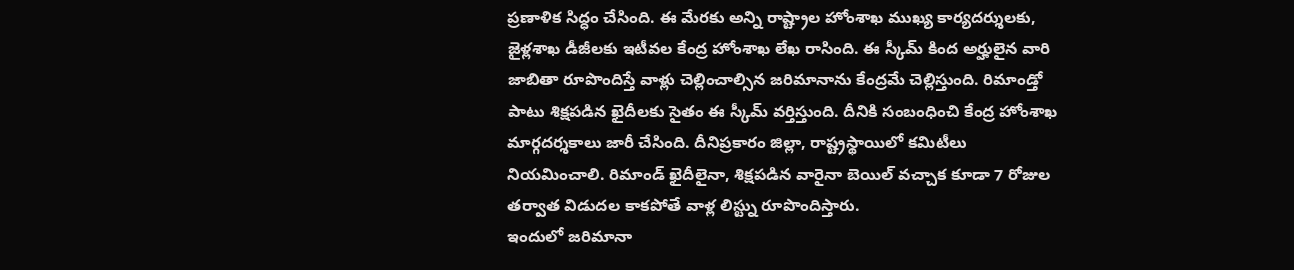ప్రణాళిక సిద్ధం చేసింది. ఈ మేరకు అన్ని రాష్ట్రాల హోంశాఖ ముఖ్య కార్యదర్శులకు, జైళ్లశాఖ డీజీలకు ఇటీవల కేంద్ర హోంశాఖ లేఖ రాసింది. ఈ స్కీమ్ కింద అర్హులైన వారి జాబితా రూపొందిస్తే వాళ్లు చెల్లించాల్సిన జరిమానాను కేంద్రమే చెల్లిస్తుంది. రిమాండ్తో పాటు శిక్షపడిన ఖైదీలకు సైతం ఈ స్కీమ్ వర్తిస్తుంది. దీనికి సంబంధించి కేంద్ర హోంశాఖ మార్గదర్శకాలు జారీ చేసింది. దీనిప్రకారం జిల్లా, రాష్ట్రస్థాయిలో కమిటీలు నియమించాలి. రిమాండ్ ఖైదీలైనా, శిక్షపడిన వారైనా బెయిల్ వచ్చాక కూడా 7 రోజుల తర్వాత విడుదల కాకపోతే వాళ్ల లిస్ట్ను రూపొందిస్తారు.
ఇందులో జరిమానా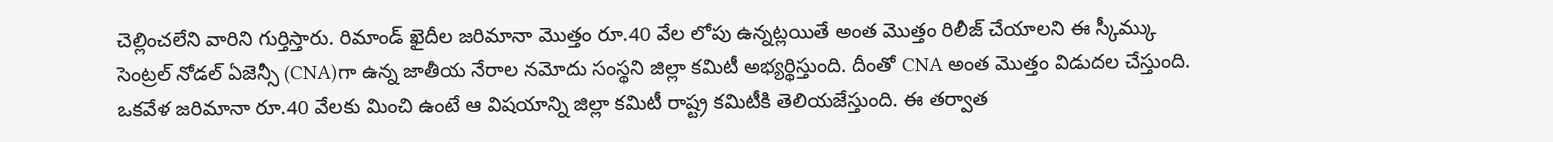చెల్లించలేని వారిని గుర్తిస్తారు. రిమాండ్ ఖైదీల జరిమానా మొత్తం రూ.40 వేల లోపు ఉన్నట్లయితే అంత మొత్తం రిలీజ్ చేయాలని ఈ స్కీమ్కు సెంట్రల్ నోడల్ ఏజెన్సీ (CNA)గా ఉన్న జాతీయ నేరాల నమోదు సంస్థని జిల్లా కమిటీ అభ్యర్థిస్తుంది. దీంతో CNA అంత మొత్తం విడుదల చేస్తుంది. ఒకవేళ జరిమానా రూ.40 వేలకు మించి ఉంటే ఆ విషయాన్ని జిల్లా కమిటీ రాష్ట్ర కమిటీకి తెలియజేస్తుంది. ఈ తర్వాత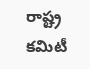రాష్ట్ర కమిటీ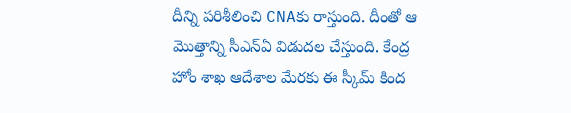దీన్ని పరిశీలించి CNAకు రాస్తుంది. దీంతో ఆ మొత్తాన్ని సీఎన్ఏ విడుదల చేస్తుంది. కేంద్ర హోం శాఖ ఆదేశాల మేరకు ఈ స్కీమ్ కింద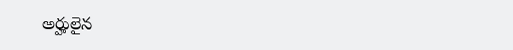అర్హులైన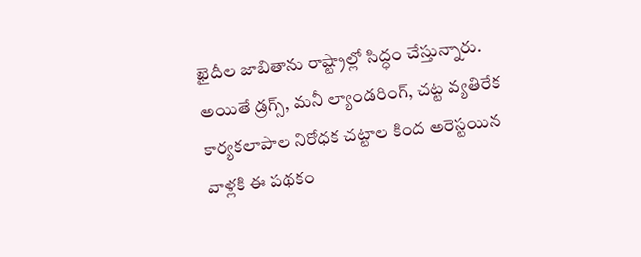ఖైదీల జాబితాను రాష్ట్రాల్లో సిద్ధం చేస్తున్నారు. అయితే డ్రగ్స్, మనీ ల్యాండరింగ్, చట్ట వ్యతిరేక కార్యకలాపాల నిరోధక చట్టాల కింద అరెస్టయిన వాళ్లకి ఈ పథకం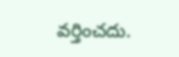వర్తించదు.